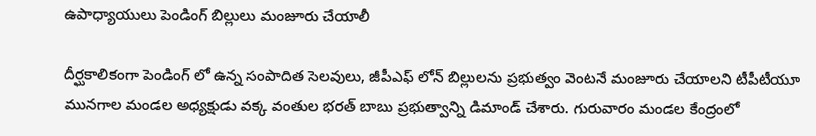ఉపాధ్యాయులు పెండింగ్ బిల్లులు మంజూరు చేయాలీ

దీర్ఘకాలికంగా పెండింగ్ లో ఉన్న సంపాదిత సెలవులు, జీపీఎఫ్ లోన్ బిల్లులను ప్రభుత్వం వెంటనే మంజూరు చేయాలని టీపీటీయూ మునగాల మండల అధ్యక్షుడు వక్క వంతుల భరత్ బాబు ప్రభుత్వాన్ని డిమాండ్ చేశారు. గురువారం మండల కేంద్రంలో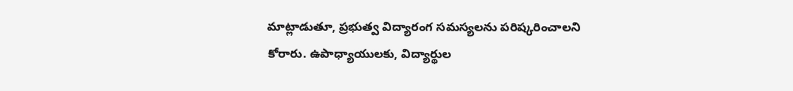మాట్లాడుతూ, ప్రభుత్వ విద్యారంగ సమస్యలను పరిష్కరించాలని కోరారు. ఉపాధ్యాయులకు, విద్యార్థుల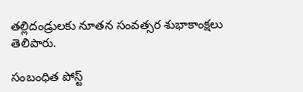తల్లిదండ్రులకు నూతన సంవత్సర శుభాకాంక్షలు తెలిపారు.

సంబంధిత పోస్ట్